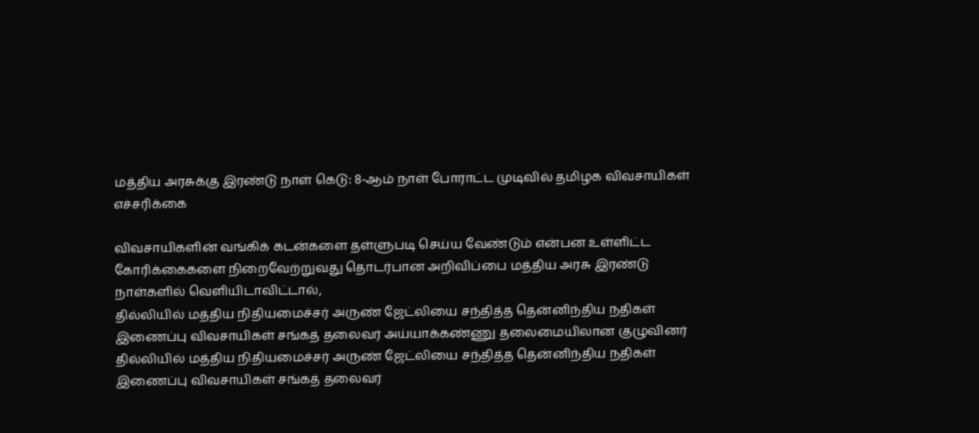மத்திய அரசுக்கு இரண்டு நாள் கெடு: 8-ஆம் நாள் போராட்ட முடிவில் தமிழக விவசாயிகள் எச்சரிக்கை

விவசாயிகளின் வங்கிக் கடன்களை தள்ளுபடி செய்ய வேண்டும் என்பன உள்ளிட்ட கோரிக்கைகளை நிறைவேற்றுவது தொடர்பான அறிவிப்பை மத்திய அரசு இரண்டு நாள்களில் வெளியிடாவிட்டால்,
தில்லியில் மத்திய நிதியமைச்சர் அருண் ஜேட்லியை சந்தித்த தென்னிந்திய நதிகள் இணைப்பு விவசாயிகள் சங்கத் தலைவர் அய்யாக்கண்ணு தலைமையிலான குழுவினர்
தில்லியில் மத்திய நிதியமைச்சர் அருண் ஜேட்லியை சந்தித்த தென்னிந்திய நதிகள் இணைப்பு விவசாயிகள் சங்கத் தலைவர்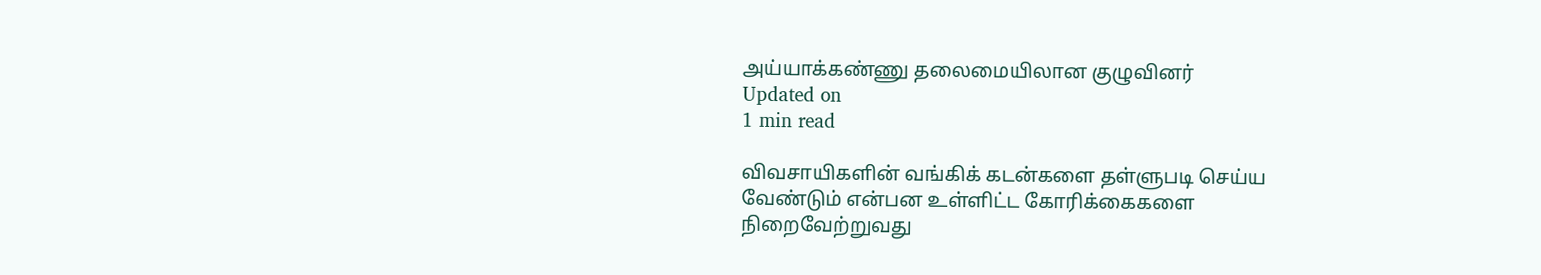அய்யாக்கண்ணு தலைமையிலான குழுவினர்
Updated on
1 min read

விவசாயிகளின் வங்கிக் கடன்களை தள்ளுபடி செய்ய வேண்டும் என்பன உள்ளிட்ட கோரிக்கைகளை நிறைவேற்றுவது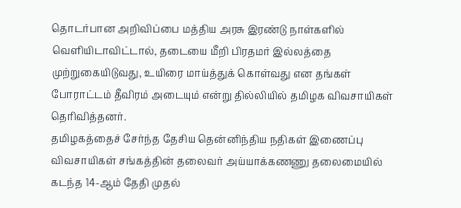தொடர்பான அறிவிப்பை மத்திய அரசு இரண்டு நாள்களில் வெளியிடாவிட்டால், தடையை மீறி பிரதமர் இல்லத்தை முற்றுகையிடுவது, உயிரை மாய்த்துக் கொள்வது என தங்கள் போராட்டம் தீவிரம் அடையும் என்று தில்லியில் தமிழக விவசாயிகள் தெரிவித்தனர்.
தமிழகத்தைச் சேர்ந்த தேசிய தென்னிந்திய நதிகள் இணைப்பு விவசாயிகள் சங்கத்தின் தலைவர் அய்யாக்கணணு தலைமையில் கடந்த 14-ஆம் தேதி முதல்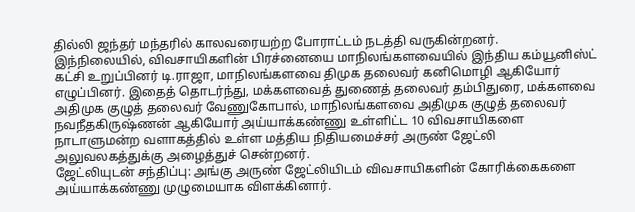தில்லி ஜந்தர் மந்தரில் காலவரையற்ற போராட்டம் நடத்தி வருகின்றனர்.
இந்நிலையில், விவசாயிகளின் பிரச்னையை மாநிலங்களவையில் இந்திய கம்யூனிஸ்ட் கட்சி உறுப்பினர் டி.ராஜா, மாநிலங்களவை திமுக தலைவர் கனிமொழி ஆகியோர் எழுப்பினர். இதைத் தொடர்ந்து, மக்களவைத் துணைத் தலைவர் தம்பிதுரை, மக்களவை அதிமுக குழுத் தலைவர் வேணுகோபால், மாநிலங்களவை அதிமுக குழுத் தலைவர் நவநீதகிருஷ்ணன் ஆகியோர் அய்யாக்கண்ணு உள்ளிட்ட 10 விவசாயிகளை நாடாளுமன்ற வளாகத்தில் உள்ள மத்திய நிதியமைச்சர் அருண் ஜேட்லி அலுவலகத்துக்கு அழைத்துச் சென்றனர்.
ஜேட்லியுடன் சந்திப்பு: அங்கு அருண் ஜேட்லியிடம் விவசாயிகளின் கோரிக்கைகளை அய்யாக்கண்ணு முழுமையாக விளக்கினார்.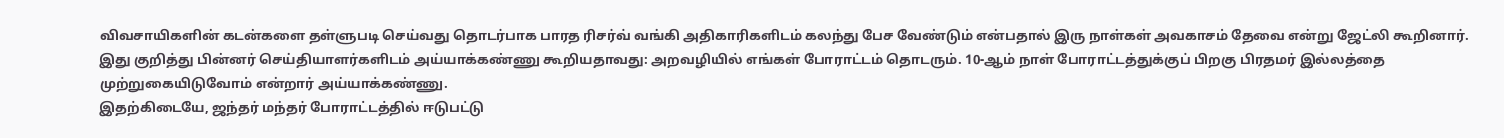விவசாயிகளின் கடன்களை தள்ளுபடி செய்வது தொடர்பாக பாரத ரிசர்வ் வங்கி அதிகாரிகளிடம் கலந்து பேச வேண்டும் என்பதால் இரு நாள்கள் அவகாசம் தேவை என்று ஜேட்லி கூறினார்.
இது குறித்து பின்னர் செய்தியாளர்களிடம் அய்யாக்கண்ணு கூறியதாவது: அறவழியில் எங்கள் போராட்டம் தொடரும். 10-ஆம் நாள் போராட்டத்துக்குப் பிறகு பிரதமர் இல்லத்தை முற்றுகையிடுவோம் என்றார் அய்யாக்கண்ணு.
இதற்கிடையே, ஜந்தர் மந்தர் போராட்டத்தில் ஈடுபட்டு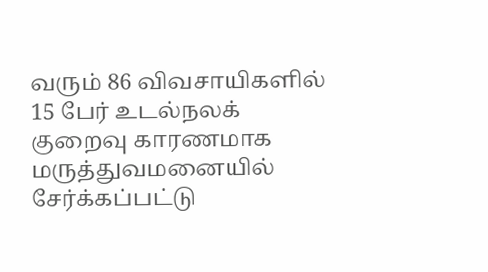வரும் 86 விவசாயிகளில் 15 பேர் உடல்நலக் குறைவு காரணமாக மருத்துவமனையில் சேர்க்கப்பட்டு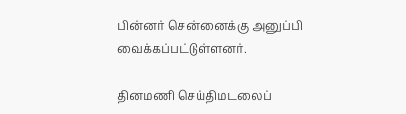பின்னர் சென்னைக்கு அனுப்பி வைக்கப்பட்டுள்ளனர்.

தினமணி செய்திமடலைப்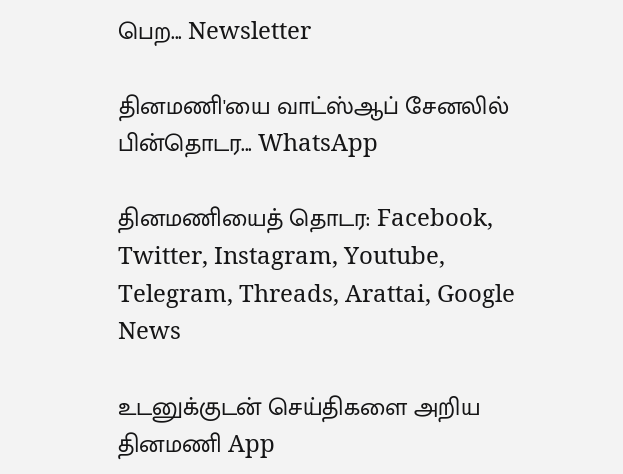பெற... Newsletter

தினமணி'யை வாட்ஸ்ஆப் சேனலில் பின்தொடர... WhatsApp

தினமணியைத் தொடர: Facebook, Twitter, Instagram, Youtube, Telegram, Threads, Arattai, Google News

உடனுக்குடன் செய்திகளை அறிய தினமணி App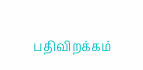பதிவிறக்கம்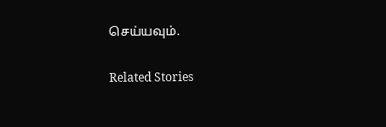செய்யவும்.

Related Stories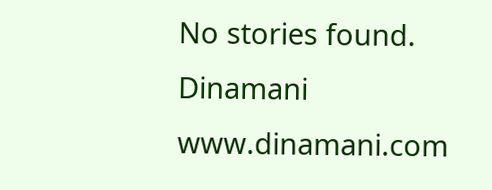No stories found.
Dinamani
www.dinamani.com